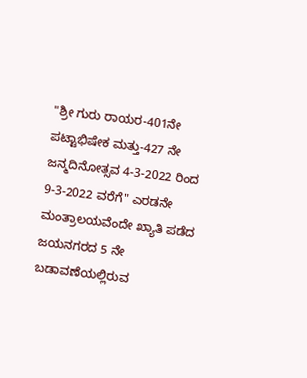"ಶ್ರೀ ಗುರು ರಾಯರ-401ನೇ ಪಟ್ಟಾಭಿಷೇಕ ಮತ್ತು-427 ನೇ ಜನ್ಮದಿನೋತ್ಸವ 4-3-2022 ರಿಂದ 9-3-2022 ವರೆಗೆ" ಎರಡನೇ ಮಂತ್ರಾಲಯವೆಂದೇ ಖ್ಯಾತಿ ಪಡೆದ ಜಯನಗರದ 5 ನೇ ಬಡಾವಣೆಯಲ್ಲಿರುವ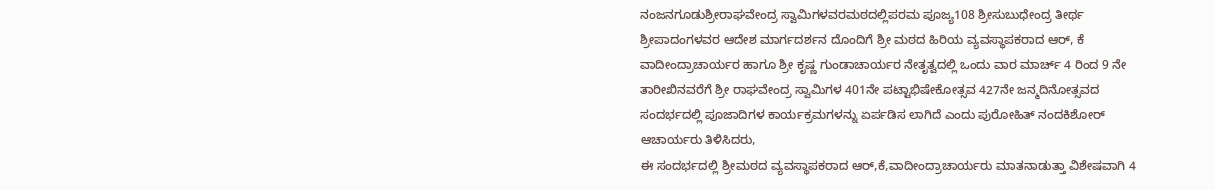ನಂಜನಗೂಡುಶ್ರೀರಾಘವೇಂದ್ರ ಸ್ವಾಮಿಗಳವರಮಠದಲ್ಲಿಪರಮ ಪೂಜ್ಯ108 ಶ್ರೀಸುಬುಧೇಂದ್ರ ತೀರ್ಥ ಶ್ರೀಪಾದಂಗಳವರ ಆದೇಶ ಮಾರ್ಗದರ್ಶನ ದೊಂದಿಗೆ ಶ್ರೀ ಮಠದ ಹಿರಿಯ ವ್ಯವಸ್ಥಾಪಕರಾದ ಆರ್, ಕೆ ವಾದೀಂದ್ರಾಚಾರ್ಯರ ಹಾಗೂ ಶ್ರೀ ಕೃಷ್ಣ ಗುಂಡಾಚಾರ್ಯರ ನೇತೃತ್ವದಲ್ಲಿ ಒಂದು ವಾರ ಮಾರ್ಚ್ 4 ರಿಂದ 9 ನೇ ತಾರೀಖಿನವರೆಗೆ ಶ್ರೀ ರಾಘವೇಂದ್ರ ಸ್ವಾಮಿಗಳ 401ನೇ ಪಟ್ಟಾಭಿಷೇಕೋತ್ಸವ 427ನೇ ಜನ್ಮದಿನೋತ್ಸವದ ಸಂದರ್ಭದಲ್ಲಿ ಪೂಜಾದಿಗಳ ಕಾರ್ಯಕ್ರಮಗಳನ್ನು ಏರ್ಪಡಿಸ ಲಾಗಿದೆ ಎಂದು ಪುರೋಹಿತ್ ನಂದಕಿಶೋರ್ ಆಚಾರ್ಯರು ತಿಳಿಸಿದರು,
ಈ ಸಂದರ್ಭದಲ್ಲಿ ಶ್ರೀಮಠದ ವ್ಯವಸ್ಥಾಪಕರಾದ ಆರ್,ಕೆ,ವಾದೀಂದ್ರಾಚಾರ್ಯರು ಮಾತನಾಡುತ್ತಾ ವಿಶೇಷವಾಗಿ 4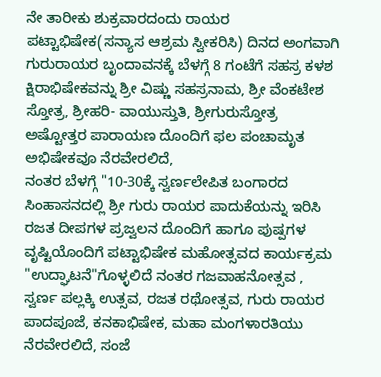ನೇ ತಾರೀಕು ಶುಕ್ರವಾರದಂದು ರಾಯರ ಪಟ್ಟಾಭಿಷೇಕ(ಸನ್ಯಾಸ ಆಶ್ರಮ ಸ್ವೀಕರಿಸಿ) ದಿನದ ಅಂಗವಾಗಿ ಗುರುರಾಯರ ಬೃಂದಾವನಕ್ಕೆ ಬೆಳಗ್ಗೆ 8 ಗಂಟೆಗೆ ಸಹಸ್ರ ಕಳಶ ಕ್ಷಿರಾಭಿಷೇಕವನ್ನು ಶ್ರೀ ವಿಷ್ಣು ಸಹಸ್ರನಾಮ, ಶ್ರೀ ವೆಂಕಟೇಶ ಸ್ತೋತ್ರ, ಶ್ರೀಹರಿ- ವಾಯುಸ್ತುತಿ, ಶ್ರೀಗುರುಸ್ತೋತ್ರ ಅಷ್ಟೋತ್ತರ ಪಾರಾಯಣ ದೊಂದಿಗೆ ಫಲ ಪಂಚಾಮೃತ ಅಭಿಷೇಕವೂ ನೆರವೇರಲಿದೆ,
ನಂತರ ಬೆಳಗ್ಗೆ "10-30ಕ್ಕೆ ಸ್ವರ್ಣಲೇಪಿತ ಬಂಗಾರದ ಸಿಂಹಾಸನದಲ್ಲಿ ಶ್ರೀ ಗುರು ರಾಯರ ಪಾದುಕೆಯನ್ನು ಇರಿಸಿ ರಜತ ದೀಪಗಳ ಪ್ರಜ್ವಲನ ದೊಂದಿಗೆ ಹಾಗೂ ಪುಷ್ಪಗಳ ವೃಷ್ಟಿಯೊಂದಿಗೆ ಪಟ್ಟಾಭಿಷೇಕ ಮಹೋತ್ಸವದ ಕಾರ್ಯಕ್ರಮ "ಉದ್ಘಾಟನೆ"ಗೊಳ್ಳಲಿದೆ ನಂತರ ಗಜವಾಹನೋತ್ಸವ , ಸ್ವರ್ಣ ಪಲ್ಲಕ್ಕಿ ಉತ್ಸವ, ರಜತ ರಥೋತ್ಸವ, ಗುರು ರಾಯರ ಪಾದಪೂಜೆ, ಕನಕಾಭಿಷೇಕ, ಮಹಾ ಮಂಗಳಾರತಿಯು ನೆರವೇರಲಿದೆ, ಸಂಜೆ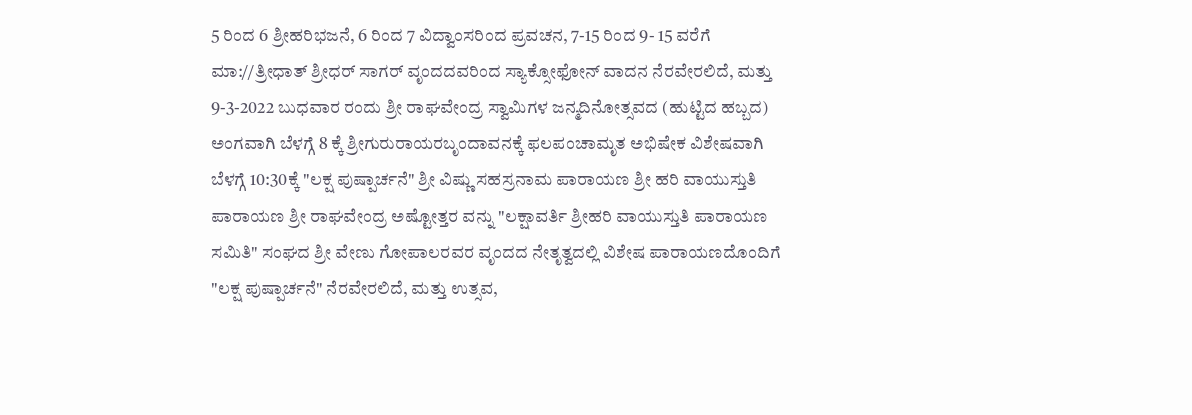5 ರಿಂದ 6 ಶ್ರೀಹರಿಭಜನೆ, 6 ರಿಂದ 7 ವಿದ್ವಾಂಸರಿಂದ ಪ್ರವಚನ, 7-15 ರಿಂದ 9- 15 ವರೆಗೆ ಮಾ://ತ್ರೀಧಾತ್ ಶ್ರೀಧರ್ ಸಾಗರ್ ವೃಂದದವರಿಂದ ಸ್ಯಾಕ್ಸೋಫೋನ್ ವಾದನ ನೆರವೇರಲಿದೆ, ಮತ್ತು 9-3-2022 ಬುಧವಾರ ರಂದು ಶ್ರೀ ರಾಘವೇಂದ್ರ ಸ್ವಾಮಿಗಳ ಜನ್ಮದಿನೋತ್ಸವದ (ಹುಟ್ಟಿದ ಹಬ್ಬದ) ಅಂಗವಾಗಿ ಬೆಳಗ್ಗೆ 8 ಕ್ಕೆ ಶ್ರೀಗುರುರಾಯರಬೃಂದಾವನಕ್ಕೆ ಫಲಪಂಚಾಮೃತ ಅಭಿಷೇಕ ವಿಶೇಷವಾಗಿ ಬೆಳಗ್ಗೆ 10:30ಕ್ಕೆ "ಲಕ್ಷ ಪುಷ್ಪಾರ್ಚನೆ" ಶ್ರೀ ವಿಷ್ಣು ಸಹಸ್ರನಾಮ ಪಾರಾಯಣ ಶ್ರೀ ಹರಿ ವಾಯುಸ್ತುತಿ ಪಾರಾಯಣ ಶ್ರೀ ರಾಘವೇಂದ್ರ ಅಷ್ಟೋತ್ತರ ವನ್ನು "ಲಕ್ಷಾವರ್ತಿ ಶ್ರೀಹರಿ ವಾಯುಸ್ತುತಿ ಪಾರಾಯಣ ಸಮಿತಿ" ಸಂಘದ ಶ್ರೀ ವೇಣು ಗೋಪಾಲರವರ ವೃಂದದ ನೇತೃತ್ವದಲ್ಲಿ ವಿಶೇಷ ಪಾರಾಯಣದೊಂದಿಗೆ "ಲಕ್ಷ ಪುಷ್ಪಾರ್ಚನೆ" ನೆರವೇರಲಿದೆ, ಮತ್ತು ಉತ್ಸವ,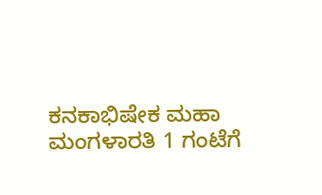ಕನಕಾಭಿಷೇಕ ಮಹಾ ಮಂಗಳಾರತಿ 1 ಗಂಟೆಗೆ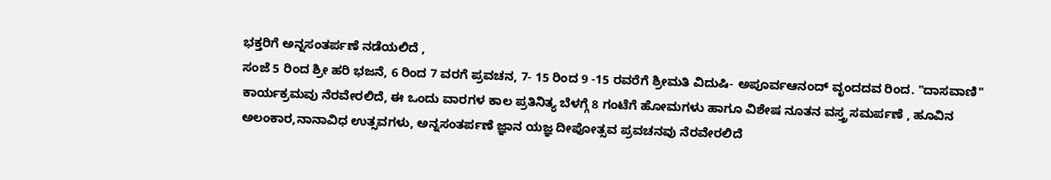ಭಕ್ತರಿಗೆ ಅನ್ನಸಂತರ್ಪಣೆ ನಡೆಯಲಿದೆ ,
ಸಂಜೆ 5 ರಿಂದ ಶ್ರೀ ಹರಿ ಭಜನೆ, 6 ರಿಂದ 7 ವರಗೆ ಪ್ರವಚನ, 7- 15 ರಿಂದ 9 -15 ರವರೆಗೆ ಶ್ರೀಮತಿ ವಿದುಷಿ- ಅಪೂರ್ವಆನಂದ್ ವೃಂದದವ ರಿಂದ. "ದಾಸವಾಣಿ" ಕಾರ್ಯಕ್ರಮವು ನೆರವೇರಲಿದೆ, ಈ ಒಂದು ವಾರಗಳ ಕಾಲ ಪ್ರತಿನಿತ್ಯ ಬೆಳಗ್ಗೆ 8 ಗಂಟೆಗೆ ಹೋಮಗಳು ಹಾಗೂ ವಿಶೇಷ ನೂತನ ವಸ್ತ್ರ ಸಮರ್ಪಣೆ , ಹೂವಿನ ಅಲಂಕಾರ,ನಾನಾವಿಧ ಉತ್ಸವಗಳು, ಅನ್ನಸಂತರ್ಪಣೆ ಜ್ಞಾನ ಯಜ್ಞ ದೀಪೋತ್ಸವ ಪ್ರವಚನವು ನೆರವೇರಲಿದೆ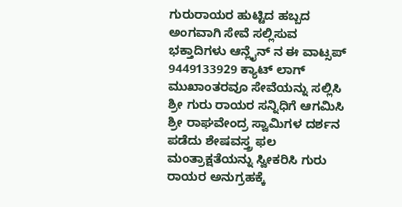ಗುರುರಾಯರ ಹುಟ್ಟಿದ ಹಬ್ಬದ ಅಂಗವಾಗಿ ಸೇವೆ ಸಲ್ಲಿಸುವ ಭಕ್ತಾದಿಗಳು ಆನ್ಲೈನ್ ನ ಈ ವಾಟ್ಸಪ್ 9449133929 ಕ್ಯಾಟ್ ಲಾಗ್ ಮುಖಾಂತರವೂ ಸೇವೆಯನ್ನು ಸಲ್ಲಿಸಿ ಶ್ರೀ ಗುರು ರಾಯರ ಸನ್ನಿಧಿಗೆ ಆಗಮಿಸಿ ಶ್ರೀ ರಾಘವೇಂದ್ರ ಸ್ವಾಮಿಗಳ ದರ್ಶನ ಪಡೆದು ಶೇಷವಸ್ತ್ರ ಫಲ ಮಂತ್ರಾಕ್ಷತೆಯನ್ನು ಸ್ವೀಕರಿಸಿ ಗುರು ರಾಯರ ಅನುಗ್ರಹಕ್ಕೆ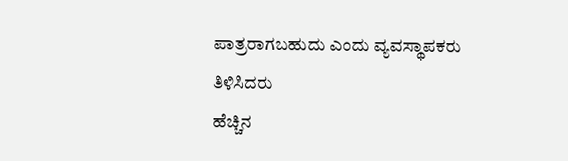ಪಾತ್ರರಾಗಬಹುದು ಎಂದು ವ್ಯವಸ್ಥಾಪಕರು ತಿಳಿಸಿದರು
ಹೆಚ್ಚಿನ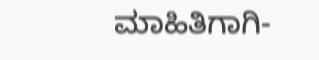ಮಾಹಿತಿಗಾಗಿ-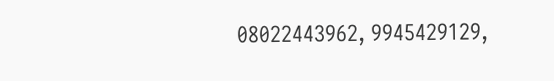08022443962, 9945429129,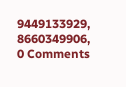9449133929, 8660349906,
0 Comments